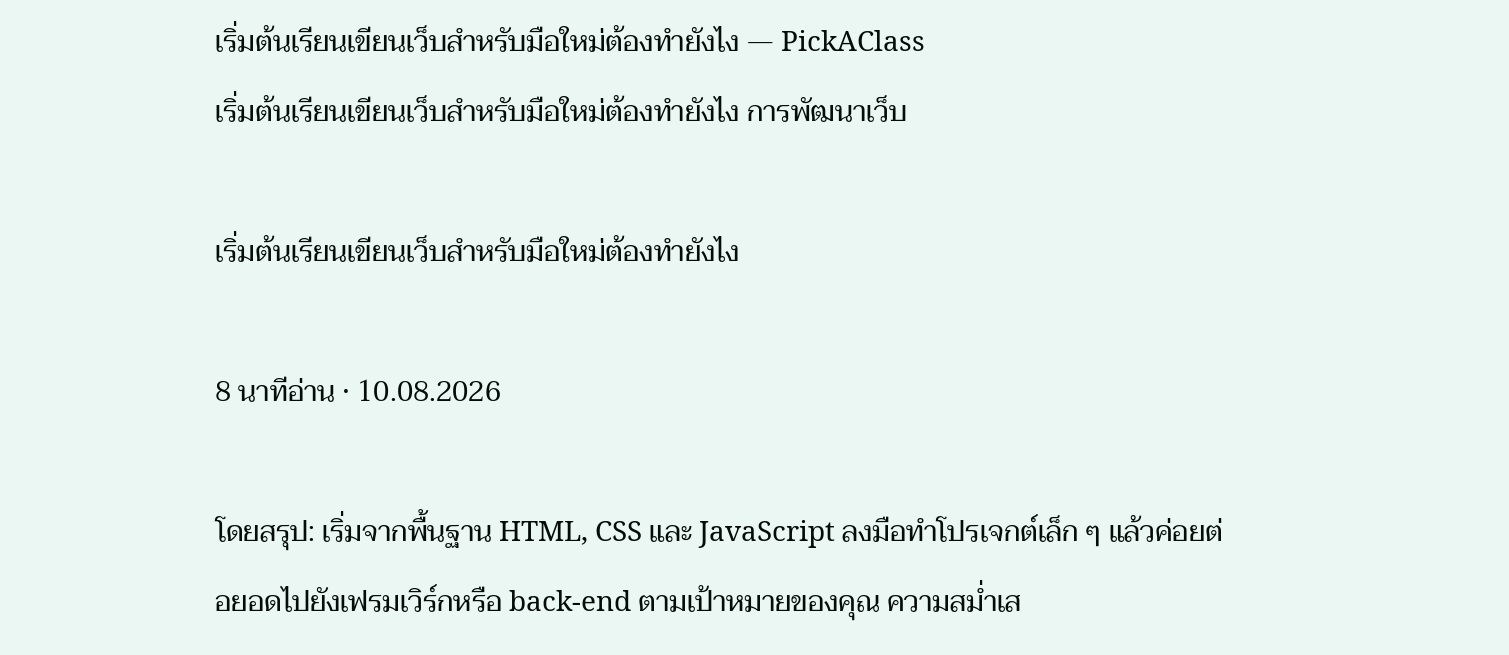เริ่มต้นเรียนเขียนเว็บสำหรับมือใหม่ต้องทำยังไง — PickAClass
เริ่มต้นเรียนเขียนเว็บสำหรับมือใหม่ต้องทำยังไง การพัฒนาเว็บ

เริ่มต้นเรียนเขียนเว็บสำหรับมือใหม่ต้องทำยังไง

8 นาทีอ่าน · 10.08.2026

โดยสรุป: เริ่มจากพื้นฐาน HTML, CSS และ JavaScript ลงมือทำโปรเจกต์เล็ก ๆ แล้วค่อยต่อยอดไปยังเฟรมเวิร์กหรือ back-end ตามเป้าหมายของคุณ ความสม่ำเส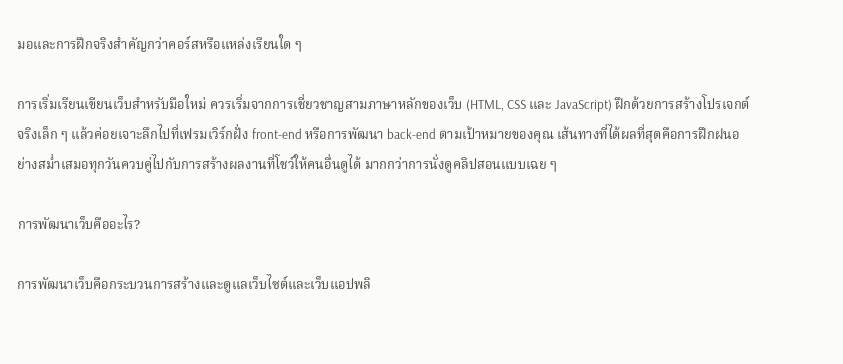มอและการฝึกจริงสำคัญกว่าคอร์สหรือแหล่งเรียนใด ๆ

การเริ่มเรียนเขียนเว็บสำหรับมือใหม่ ควรเริ่มจากการเชี่ยวชาญสามภาษาหลักของเว็บ (HTML, CSS และ JavaScript) ฝึกด้วยการสร้างโปรเจกต์จริงเล็ก ๆ แล้วค่อยเจาะลึกไปที่เฟรมเวิร์กฝั่ง front-end หรือการพัฒนา back-end ตามเป้าหมายของคุณ เส้นทางที่ได้ผลที่สุดคือการฝึกฝนอย่างสม่ำเสมอทุกวันควบคู่ไปกับการสร้างผลงานที่โชว์ให้คนอื่นดูได้ มากกว่าการนั่งดูคลิปสอนแบบเฉย ๆ

การพัฒนาเว็บคืออะไร?

การพัฒนาเว็บคือกระบวนการสร้างและดูแลเว็บไซต์และเว็บแอปพลิ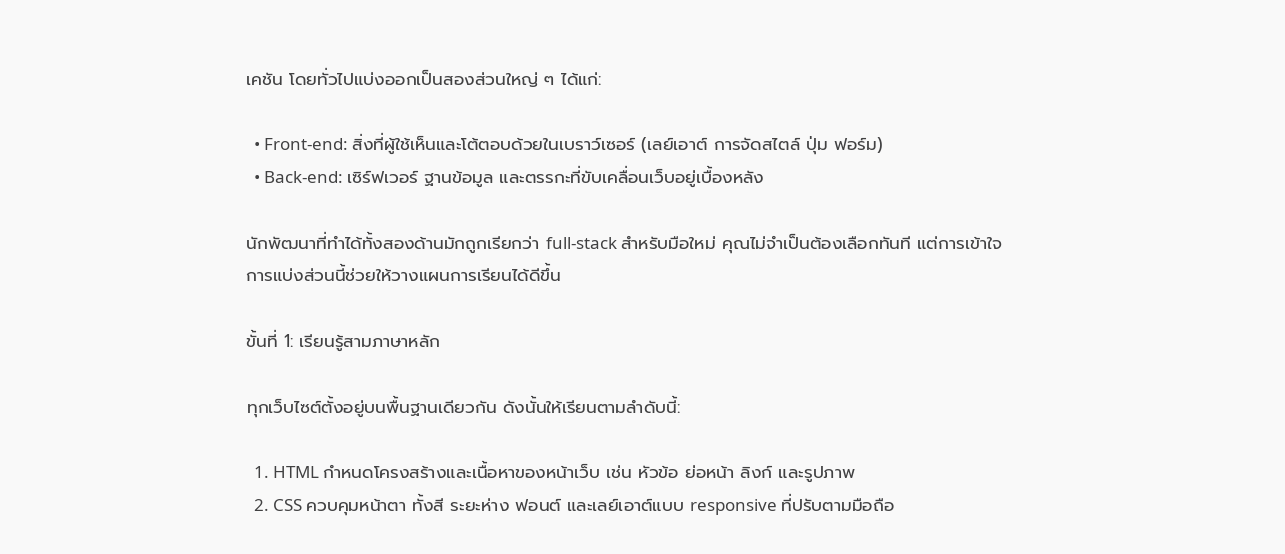เคชัน โดยทั่วไปแบ่งออกเป็นสองส่วนใหญ่ ๆ ได้แก่:

  • Front-end: สิ่งที่ผู้ใช้เห็นและโต้ตอบด้วยในเบราว์เซอร์ (เลย์เอาต์ การจัดสไตล์ ปุ่ม ฟอร์ม)
  • Back-end: เซิร์ฟเวอร์ ฐานข้อมูล และตรรกะที่ขับเคลื่อนเว็บอยู่เบื้องหลัง

นักพัฒนาที่ทำได้ทั้งสองด้านมักถูกเรียกว่า full-stack สำหรับมือใหม่ คุณไม่จำเป็นต้องเลือกทันที แต่การเข้าใจการแบ่งส่วนนี้ช่วยให้วางแผนการเรียนได้ดีขึ้น

ขั้นที่ 1: เรียนรู้สามภาษาหลัก

ทุกเว็บไซต์ตั้งอยู่บนพื้นฐานเดียวกัน ดังนั้นให้เรียนตามลำดับนี้:

  1. HTML กำหนดโครงสร้างและเนื้อหาของหน้าเว็บ เช่น หัวข้อ ย่อหน้า ลิงก์ และรูปภาพ
  2. CSS ควบคุมหน้าตา ทั้งสี ระยะห่าง ฟอนต์ และเลย์เอาต์แบบ responsive ที่ปรับตามมือถือ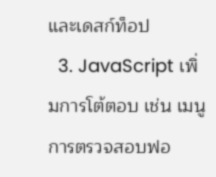และเดสก์ท็อป
  3. JavaScript เพิ่มการโต้ตอบ เช่น เมนู การตรวจสอบฟอ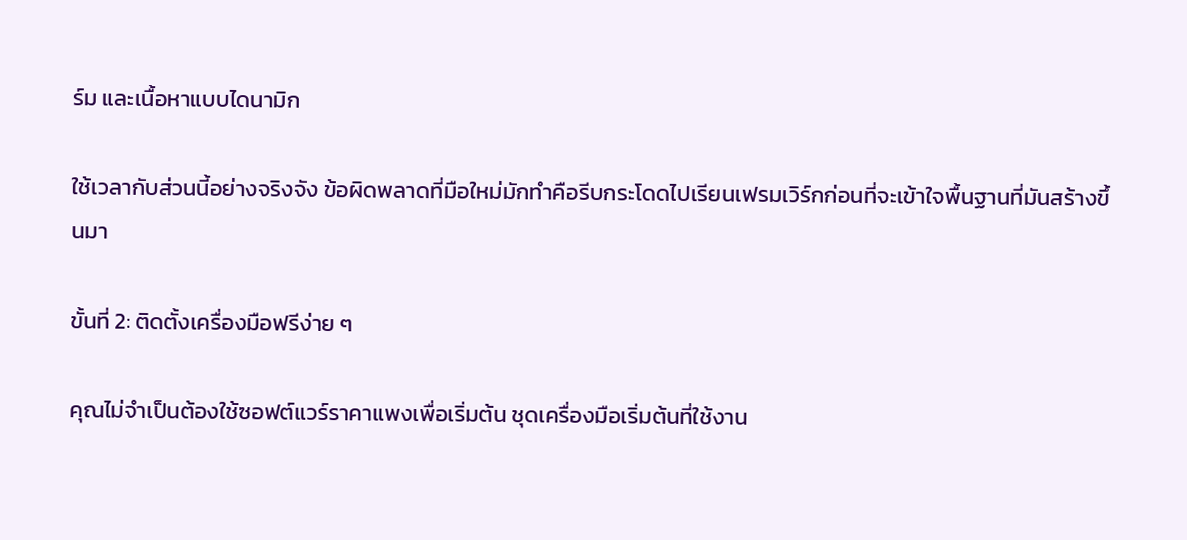ร์ม และเนื้อหาแบบไดนามิก

ใช้เวลากับส่วนนี้อย่างจริงจัง ข้อผิดพลาดที่มือใหม่มักทำคือรีบกระโดดไปเรียนเฟรมเวิร์กก่อนที่จะเข้าใจพื้นฐานที่มันสร้างขึ้นมา

ขั้นที่ 2: ติดตั้งเครื่องมือฟรีง่าย ๆ

คุณไม่จำเป็นต้องใช้ซอฟต์แวร์ราคาแพงเพื่อเริ่มต้น ชุดเครื่องมือเริ่มต้นที่ใช้งาน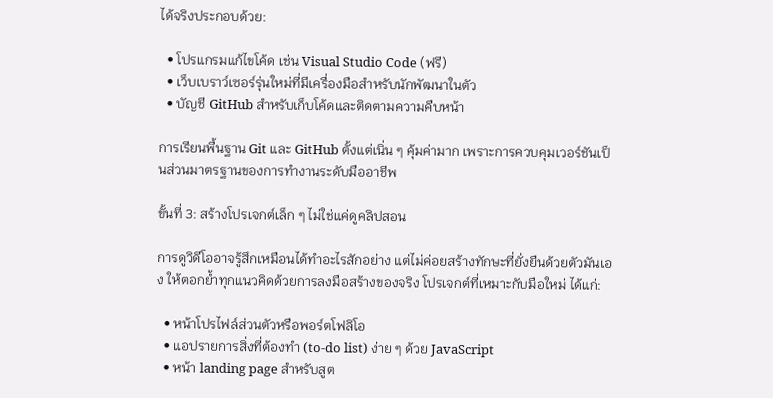ได้จริงประกอบด้วย:

  • โปรแกรมแก้ไขโค้ด เช่น Visual Studio Code (ฟรี)
  • เว็บเบราว์เซอร์รุ่นใหม่ที่มีเครื่องมือสำหรับนักพัฒนาในตัว
  • บัญชี GitHub สำหรับเก็บโค้ดและติดตามความคืบหน้า

การเรียนพื้นฐาน Git และ GitHub ตั้งแต่เนิ่น ๆ คุ้มค่ามาก เพราะการควบคุมเวอร์ชันเป็นส่วนมาตรฐานของการทำงานระดับมืออาชีพ

ขั้นที่ 3: สร้างโปรเจกต์เล็ก ๆ ไม่ใช่แค่ดูคลิปสอน

การดูวิดีโออาจรู้สึกเหมือนได้ทำอะไรสักอย่าง แต่ไม่ค่อยสร้างทักษะที่ยั่งยืนด้วยตัวมันเอง ให้ตอกย้ำทุกแนวคิดด้วยการลงมือสร้างของจริง โปรเจกต์ที่เหมาะกับมือใหม่ ได้แก่:

  • หน้าโปรไฟล์ส่วนตัวหรือพอร์ตโฟลิโอ
  • แอปรายการสิ่งที่ต้องทำ (to-do list) ง่าย ๆ ด้วย JavaScript
  • หน้า landing page สำหรับสูต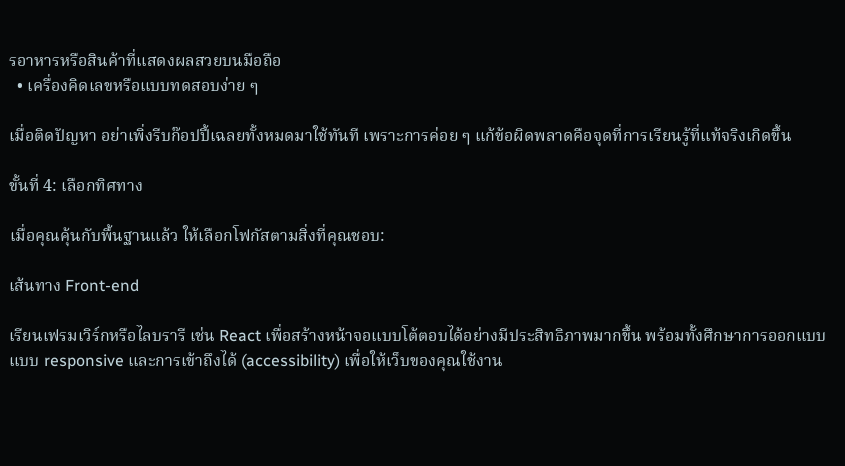รอาหารหรือสินค้าที่แสดงผลสวยบนมือถือ
  • เครื่องคิดเลขหรือแบบทดสอบง่าย ๆ

เมื่อติดปัญหา อย่าเพิ่งรีบก๊อปปี้เฉลยทั้งหมดมาใช้ทันที เพราะการค่อย ๆ แก้ข้อผิดพลาดคือจุดที่การเรียนรู้ที่แท้จริงเกิดขึ้น

ขั้นที่ 4: เลือกทิศทาง

เมื่อคุณคุ้นกับพื้นฐานแล้ว ให้เลือกโฟกัสตามสิ่งที่คุณชอบ:

เส้นทาง Front-end

เรียนเฟรมเวิร์กหรือไลบรารี เช่น React เพื่อสร้างหน้าจอแบบโต้ตอบได้อย่างมีประสิทธิภาพมากขึ้น พร้อมทั้งศึกษาการออกแบบแบบ responsive และการเข้าถึงได้ (accessibility) เพื่อให้เว็บของคุณใช้งาน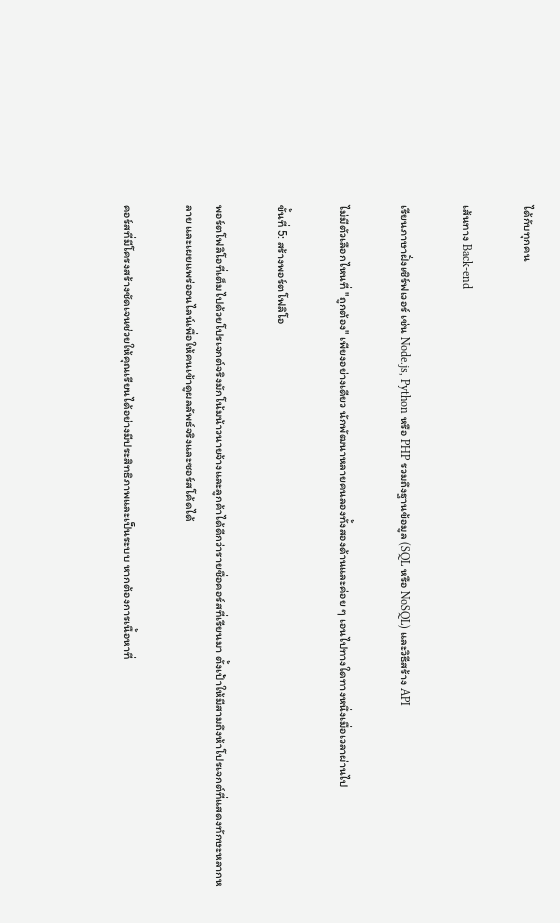ได้กับทุกคน

เส้นทาง Back-end

เรียนภาษาฝั่งเซิร์ฟเวอร์ เช่น Node.js, Python หรือ PHP รวมถึงฐานข้อมูล (SQL หรือ NoSQL) และวิธีสร้าง API

ไม่มีตัวเลือกไหนที่ "ถูกต้อง" เพียงอย่างเดียว นักพัฒนาหลายคนลองทั้งสองด้านและค่อย ๆ เอนไปทางใดทางหนึ่งเมื่อเวลาผ่านไป

ขั้นที่ 5: สร้างพอร์ตโฟลิโอ

พอร์ตโฟลิโอที่เต็มไปด้วยโปรเจกต์จริงมักโน้มน้าวนายจ้างและลูกค้าได้ดีกว่ารายชื่อคอร์สที่เรียนมา ตั้งเป้าให้มีสามถึงห้าโปรเจกต์ที่แสดงทักษะหลากหลาย และเผยแพร่ออนไลน์เพื่อให้คนเข้าดูผลลัพธ์จริงและซอร์สโค้ดได้

คอร์สที่มีโครงสร้างชัดเจนช่วยให้คุณเรียนได้อย่างมีประสิทธิภาพและเป็นระบบ หากต้องการเนื้อหาที่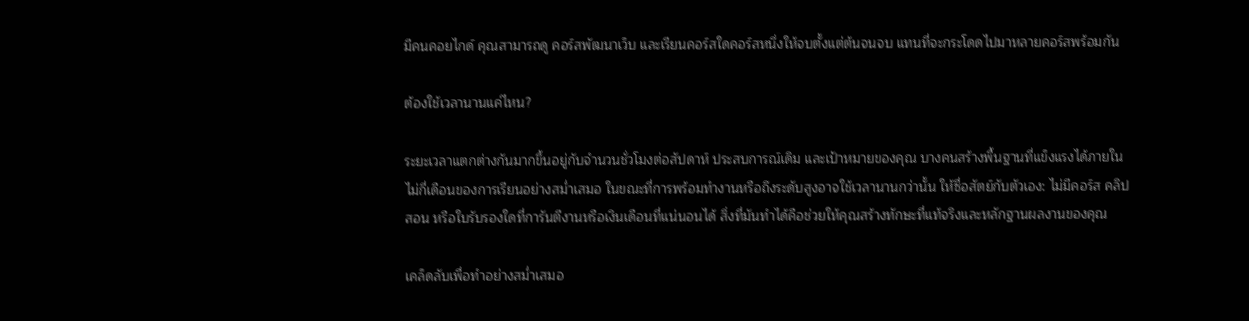มีคนคอยไกด์ คุณสามารถดู คอร์สพัฒนาเว็บ และเรียนคอร์สใดคอร์สหนึ่งให้จบตั้งแต่ต้นจนจบ แทนที่จะกระโดดไปมาหลายคอร์สพร้อมกัน

ต้องใช้เวลานานแค่ไหน?

ระยะเวลาแตกต่างกันมากขึ้นอยู่กับจำนวนชั่วโมงต่อสัปดาห์ ประสบการณ์เดิม และเป้าหมายของคุณ บางคนสร้างพื้นฐานที่แข็งแรงได้ภายในไม่กี่เดือนของการเรียนอย่างสม่ำเสมอ ในขณะที่การพร้อมทำงานหรือถึงระดับสูงอาจใช้เวลานานกว่านั้น ให้ซื่อสัตย์กับตัวเอง: ไม่มีคอร์ส คลิปสอน หรือใบรับรองใดที่การันตีงานหรือเงินเดือนที่แน่นอนได้ สิ่งที่มันทำได้คือช่วยให้คุณสร้างทักษะที่แท้จริงและหลักฐานผลงานของคุณ

เคล็ดลับเพื่อทำอย่างสม่ำเสมอ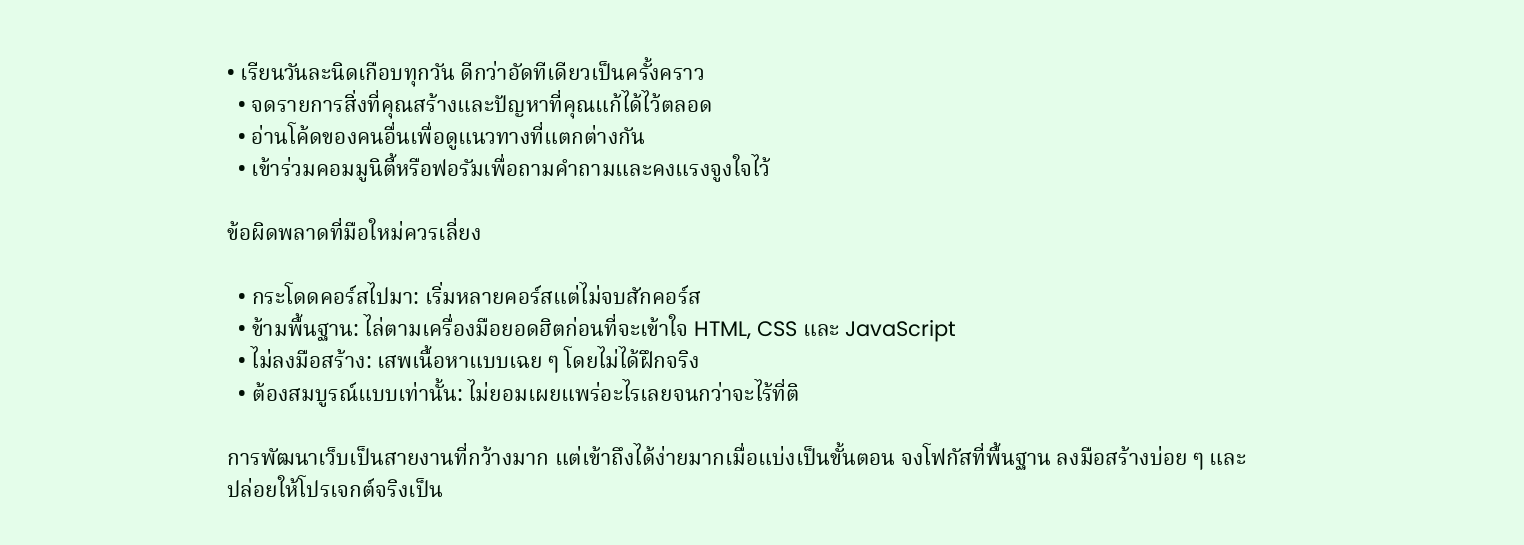• เรียนวันละนิดเกือบทุกวัน ดีกว่าอัดทีเดียวเป็นครั้งคราว
  • จดรายการสิ่งที่คุณสร้างและปัญหาที่คุณแก้ได้ไว้ตลอด
  • อ่านโค้ดของคนอื่นเพื่อดูแนวทางที่แตกต่างกัน
  • เข้าร่วมคอมมูนิตี้หรือฟอรัมเพื่อถามคำถามและคงแรงจูงใจไว้

ข้อผิดพลาดที่มือใหม่ควรเลี่ยง

  • กระโดดคอร์สไปมา: เริ่มหลายคอร์สแต่ไม่จบสักคอร์ส
  • ข้ามพื้นฐาน: ไล่ตามเครื่องมือยอดฮิตก่อนที่จะเข้าใจ HTML, CSS และ JavaScript
  • ไม่ลงมือสร้าง: เสพเนื้อหาแบบเฉย ๆ โดยไม่ได้ฝึกจริง
  • ต้องสมบูรณ์แบบเท่านั้น: ไม่ยอมเผยแพร่อะไรเลยจนกว่าจะไร้ที่ติ

การพัฒนาเว็บเป็นสายงานที่กว้างมาก แต่เข้าถึงได้ง่ายมากเมื่อแบ่งเป็นขั้นตอน จงโฟกัสที่พื้นฐาน ลงมือสร้างบ่อย ๆ และปล่อยให้โปรเจกต์จริงเป็น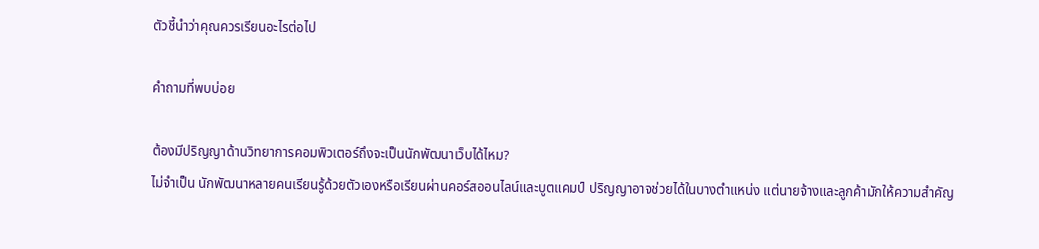ตัวชี้นำว่าคุณควรเรียนอะไรต่อไป

คำถามที่พบบ่อย

ต้องมีปริญญาด้านวิทยาการคอมพิวเตอร์ถึงจะเป็นนักพัฒนาเว็บได้ไหม?
ไม่จำเป็น นักพัฒนาหลายคนเรียนรู้ด้วยตัวเองหรือเรียนผ่านคอร์สออนไลน์และบูตแคมป์ ปริญญาอาจช่วยได้ในบางตำแหน่ง แต่นายจ้างและลูกค้ามักให้ความสำคัญ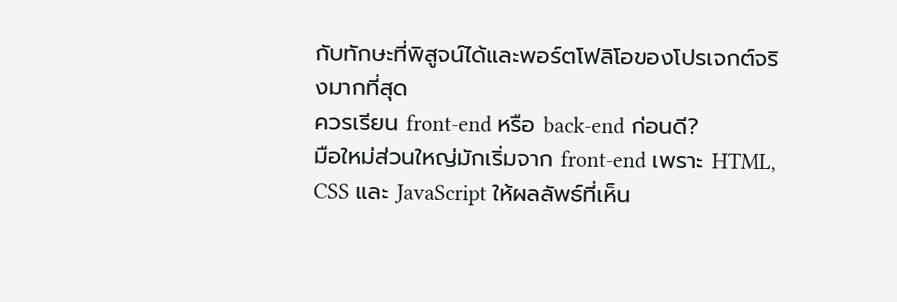กับทักษะที่พิสูจน์ได้และพอร์ตโฟลิโอของโปรเจกต์จริงมากที่สุด
ควรเรียน front-end หรือ back-end ก่อนดี?
มือใหม่ส่วนใหญ่มักเริ่มจาก front-end เพราะ HTML, CSS และ JavaScript ให้ผลลัพธ์ที่เห็น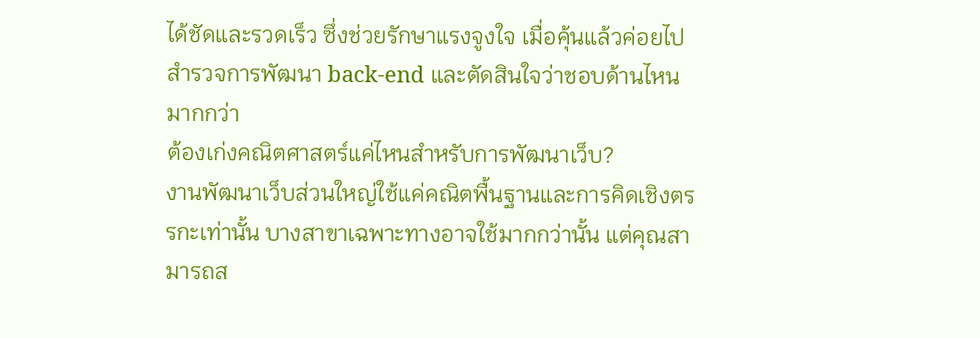ได้ชัดและรวดเร็ว ซึ่งช่วยรักษาแรงจูงใจ เมื่อคุ้นแล้วค่อยไปสำรวจการพัฒนา back-end และตัดสินใจว่าชอบด้านไหนมากกว่า
ต้องเก่งคณิตศาสตร์แค่ไหนสำหรับการพัฒนาเว็บ?
งานพัฒนาเว็บส่วนใหญ่ใช้แค่คณิตพื้นฐานและการคิดเชิงตรรกะเท่านั้น บางสาขาเฉพาะทางอาจใช้มากกว่านั้น แต่คุณสามารถส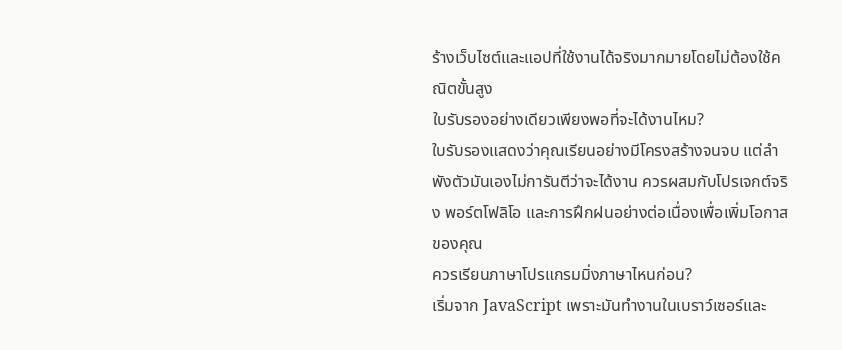ร้างเว็บไซต์และแอปที่ใช้งานได้จริงมากมายโดยไม่ต้องใช้คณิตขั้นสูง
ใบรับรองอย่างเดียวเพียงพอที่จะได้งานไหม?
ใบรับรองแสดงว่าคุณเรียนอย่างมีโครงสร้างจนจบ แต่ลำพังตัวมันเองไม่การันตีว่าจะได้งาน ควรผสมกับโปรเจกต์จริง พอร์ตโฟลิโอ และการฝึกฝนอย่างต่อเนื่องเพื่อเพิ่มโอกาสของคุณ
ควรเรียนภาษาโปรแกรมมิ่งภาษาไหนก่อน?
เริ่มจาก JavaScript เพราะมันทำงานในเบราว์เซอร์และ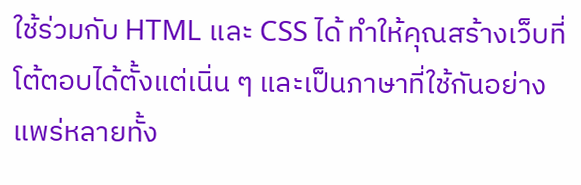ใช้ร่วมกับ HTML และ CSS ได้ ทำให้คุณสร้างเว็บที่โต้ตอบได้ตั้งแต่เนิ่น ๆ และเป็นภาษาที่ใช้กันอย่างแพร่หลายทั้ง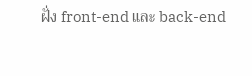ฝั่ง front-end และ back-end